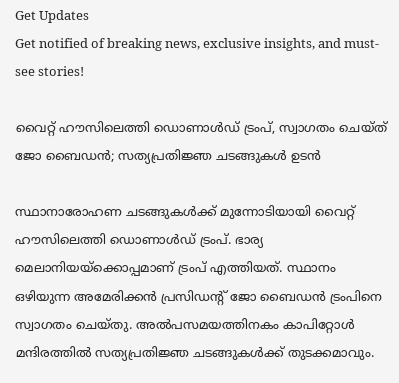Get Updates
Get notified of breaking news, exclusive insights, and must-see stories!

വൈറ്റ് ഹൗസിലെത്തി ഡൊണാൾഡ് ട്രംപ്, സ്വാഗതം ചെയ്ത് ജോ ബൈഡൻ; സത്യപ്രതിജ്ഞ ചടങ്ങുകൾ ഉടൻ

സ്ഥാനാരോഹണ ചടങ്ങുകൾക്ക് മുന്നോടിയായി വൈറ്റ് ഹൗസിലെത്തി ഡൊണാൾഡ് ട്രംപ്. ഭാര്യ മെലാനിയയ്ക്കൊപ്പമാണ് ട്രംപ് എത്തിയത്. സ്ഥാനം ഒഴിയുന്ന അമേരിക്കൻ പ്രസിഡന്റ് ജോ ബൈഡൻ ട്രംപിനെ സ്വാഗതം ചെയ്തു. അൽപസമയത്തിനകം കാപിറ്റോൾ മന്ദിരത്തിൽ സത്യപ്രതിജ്ഞ ചടങ്ങുകൾക്ക് തുടക്കമാവും.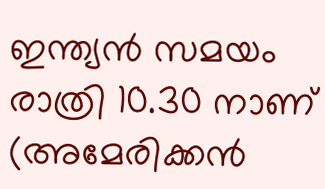ഇന്ത്യൻ സമയം രാത്രി 10.30 നാണ് (അമേരിക്കൻ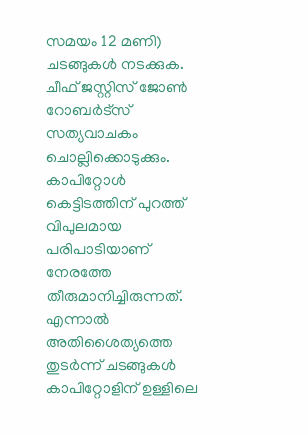സമയം 12 മണി) ചടങ്ങുകൾ നടക്കുക. ചീഫ് ജസ്റ്റിസ് ജോൺ റോബർട്‌സ് സത്യവാചകം ചൊല്ലിക്കൊടുക്കും. കാപിറ്റോൾ കെട്ടിടത്തിന് പുറത്ത് വിപുലമായ പരിപാടിയാണ് നേരത്തേ തീരുമാനിച്ചിരുന്നത്. എന്നാൽ അതിശൈത്യത്തെ തുടർന്ന് ചടങ്ങുകൾ കാപിറ്റോളിന് ഉള്ളിലെ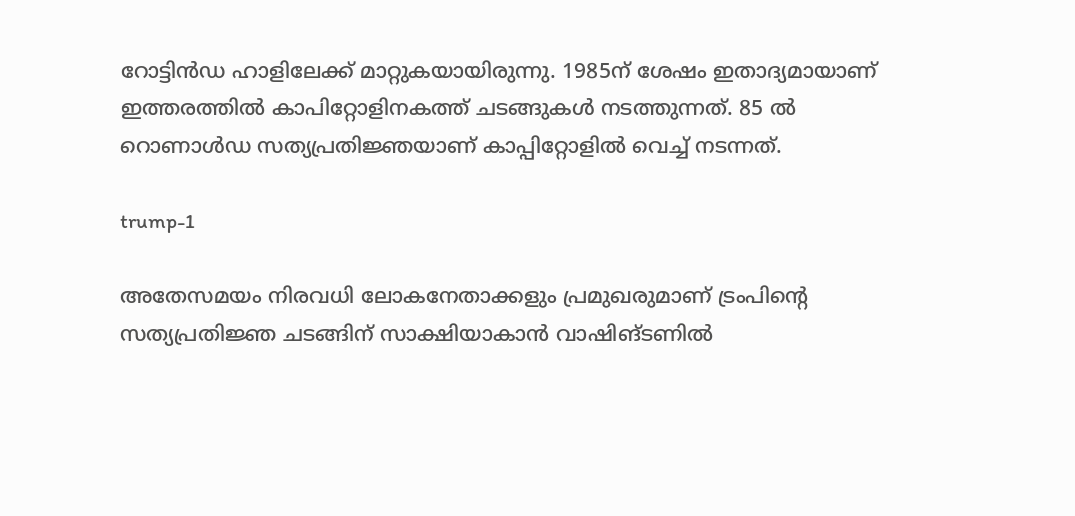റോട്ടിൻഡ ഹാളിലേക്ക് മാറ്റുകയായിരുന്നു. 1985ന് ശേഷം ഇതാദ്യമായാണ് ഇത്തരത്തിൽ കാപിറ്റോളിനകത്ത് ചടങ്ങുകൾ നടത്തുന്നത്. 85 ൽ റൊണാൾഡ സത്യപ്രതിജ്ഞയാണ് കാപ്പിറ്റോളിൽ വെച്ച് നടന്നത്.

trump-1

അതേസമയം നിരവധി ലോകനേതാക്കളും പ്രമുഖരുമാണ് ട്രംപിന്റെ സത്യപ്രതിജ്ഞ ചടങ്ങിന് സാക്ഷിയാകാൻ വാഷിങ്ടണിൽ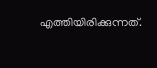എത്തിയിരിക്കുന്നത്.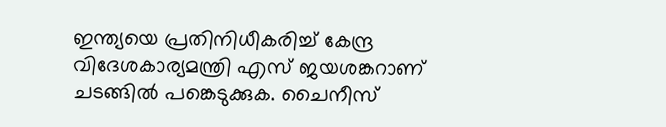ഇന്ത്യയെ പ്രതിനിധീകരിച്ച് കേന്ദ്ര വിദേശകാര്യമന്ത്രി എസ് ജയശങ്കറാണ് ചടങ്ങിൽ പങ്കെടുക്കുക. ചൈനീസ്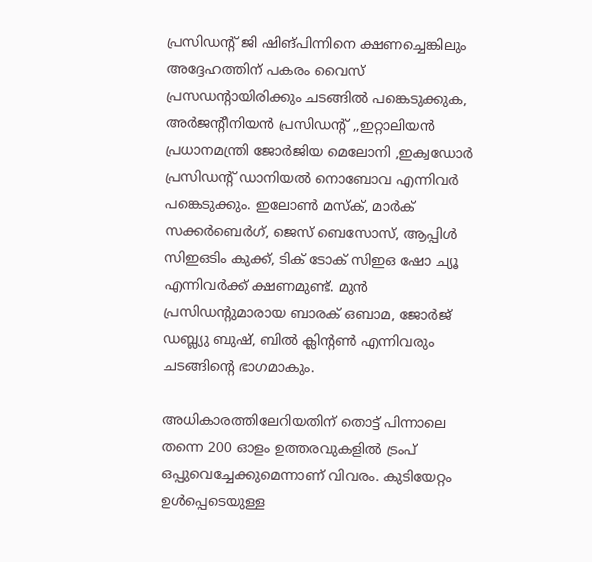പ്രസിഡന്റ് ജി ഷിങ്പിന്നിനെ ക്ഷണച്ചെങ്കിലും അദ്ദേഹത്തിന് പകരം വൈസ് പ്രസഡന്റായിരിക്കും ചടങ്ങിൽ പങ്കെടുക്കുക, അർജന്റീനിയൻ പ്രസിഡന്റ് ,,ഇറ്റാലിയൻ പ്രധാനമന്ത്രി ജോർജിയ മെലോനി ,ഇക്വഡോർ പ്രസിഡൻ്റ് ഡാനിയൽ നൊബോവ എന്നിവർ പങ്കെടുക്കും. ഇലോൺ മസ്ക്, മാർക് സക്കർബെർഗ്, ജെസ് ബെസോസ്, ആപ്പിൾ സിഇഒടിം കുക്ക്, ടിക് ടോക് സിഇഒ ഷോ ച്യൂ എന്നിവർക്ക് ക്ഷണമുണ്ട്. മുൻ പ്രസിഡന്റുമാരായ ബാരക് ഒബാമ, ജോർജ് ഡബ്ല്യു ബുഷ്, ബിൽ ക്ലിന്റൺ എന്നിവരും ചടങ്ങിന്റെ ഭാഗമാകും.

അധികാരത്തിലേറിയതിന് തൊട്ട് പിന്നാലെ തന്നെ 200 ഓളം ഉത്തരവുകളിൽ ട്രംപ് ഒപ്പുവെച്ചേക്കുമെന്നാണ് വിവരം. കുടിയേറ്റം ഉൾപ്പെടെയുള്ള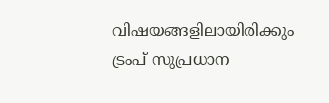വിഷയങ്ങളിലായിരിക്കും ട്രംപ് സുപ്രധാന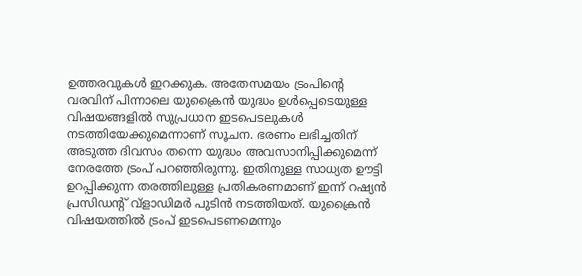ഉത്തരവുകൾ ഇറക്കുക. അതേസമയം ട്രംപിന്റെ വരവിന് പിന്നാലെ യുക്രൈൻ യുദ്ധം ഉൾപ്പെടെയുള്ള വിഷയങ്ങളിൽ സുപ്രധാന ഇടപെടലുകൾ നടത്തിയേക്കുമെന്നാണ് സൂചന. ഭരണം ലഭിച്ചതിന് അടുത്ത ദിവസം തന്നെ യുദ്ധം അവസാനിപ്പിക്കുമെന്ന് നേരത്തേ ട്രംപ് പറഞ്ഞിരുന്നു. ഇതിനുള്ള സാധ്യത ഊട്ടി ഉറപ്പിക്കുന്ന തരത്തിലുള്ള പ്രതികരണമാണ് ഇന്ന് റഷ്യൻ പ്രസിഡന്റ് വ്ളാഡിമർ പുടിൻ നടത്തിയത്. യുക്രൈൻ വിഷയത്തിൽ ട്രംപ് ഇടപെടണമെന്നും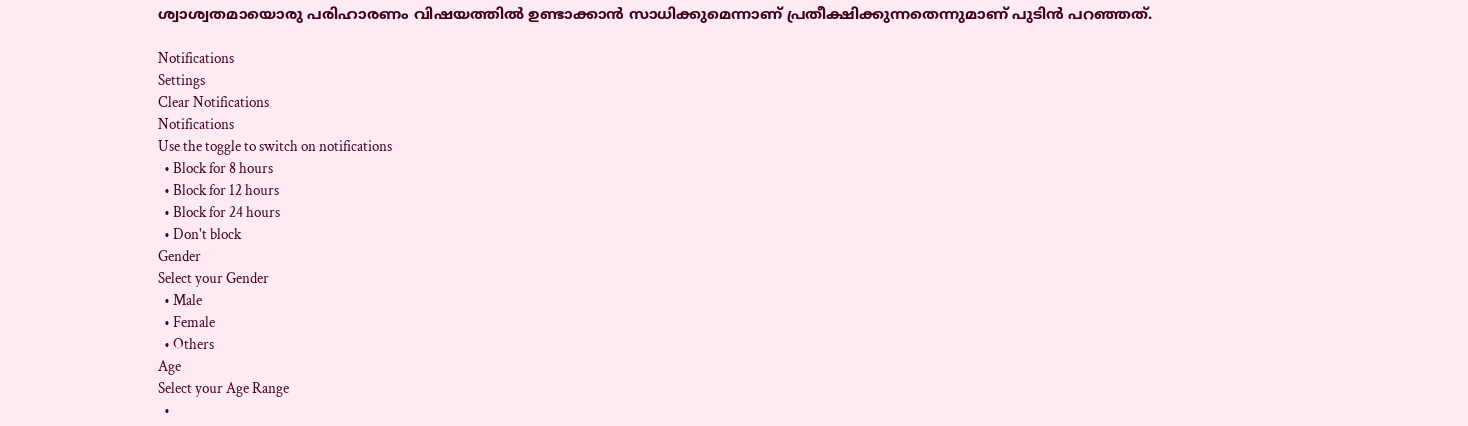ശ്വാശ്വതമായൊരു പരിഹാരണം വിഷയത്തിൽ ഉണ്ടാക്കാൻ സാധിക്കുമെന്നാണ് പ്രതീക്ഷിക്കുന്നതെന്നുമാണ് പുടിൻ പറഞ്ഞത്.

Notifications
Settings
Clear Notifications
Notifications
Use the toggle to switch on notifications
  • Block for 8 hours
  • Block for 12 hours
  • Block for 24 hours
  • Don't block
Gender
Select your Gender
  • Male
  • Female
  • Others
Age
Select your Age Range
  •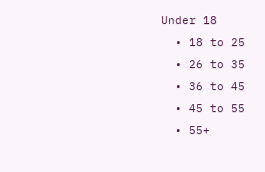Under 18
  • 18 to 25
  • 26 to 35
  • 36 to 45
  • 45 to 55
  • 55+